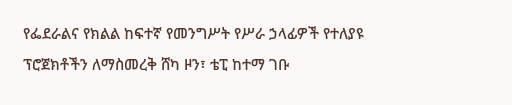የፌደራልና የክልል ከፍተኛ የመንግሥት የሥራ ኃላፊዎች የተለያዩ ፕሮጀክቶችን ለማስመረቅ ሸካ ዞን፣ ቴፒ ከተማ ገቡ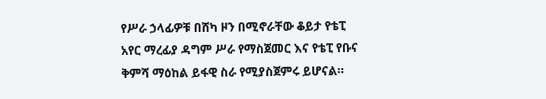የሥራ ኃላፊዎቹ በሸካ ዞን በሚኖራቸው ቆይታ የቴፒ አየር ማረፊያ ዳግም ሥራ የማስጀመር እና የቴፒ የቡና ቅምሻ ማዕከል ይፋዊ ስራ የሚያስጀምሩ ይሆናል።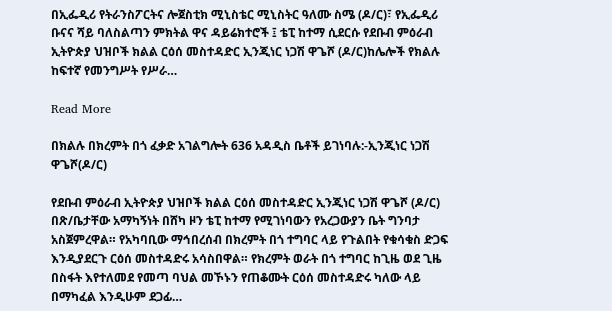በኢፌዲሪ የትራንስፖርትና ሎጀስቲክ ሚኒስቴር ሚኒስትር ዓለሙ ስሜ (ዶ/ር)፣ የኢፌዲሪ ቡናና ሻይ ባለስልጣን ምክትል ዋና ዳይሬክተሮች ፤ ቴፒ ከተማ ሲደርሱ የደቡብ ምዕራብ ኢትዮጵያ ህዝቦች ክልል ርዕሰ መስተዳድር ኢንጂነር ነጋሽ ዋጌሾ (ዶ/ር)ከሌሎች የክልሉ ከፍተኛ የመንግሥት የሥራ…

Read More

በክልሉ በክረምት በጎ ፈቃድ አገልግሎት 636 አዳዲስ ቤቶች ይገነባሉ:-ኢንጂነር ነጋሽ ዋጌሾ(ዶ/ር)

የደቡብ ምዕራብ ኢትዮጵያ ህዝቦች ክልል ርዕሰ መስተዳድር ኢንጂነር ነጋሽ ዋጌሾ (ዶ/ር) በጽ/ቤታቸው አማካኝነት በሸካ ዞን ቴፒ ከተማ የሚገነባውን የአረጋውያን ቤት ግንባታ አስጀምረዋል። የአካባቢው ማኅበረሰብ በክረምት በጎ ተግባር ላይ የጉልበት የቁሳቁስ ድጋፍ እንዲያደርጉ ርዕሰ መስተዳድሩ አሳስበዋል። የክረምት ወራት በጎ ተግባር ከጊዜ ወደ ጊዜ በስፋት እየተለመደ የመጣ ባህል መኾኑን የጠቆሙት ርዕሰ መስተዳድሩ ካለው ላይ በማካፈል እንዲሁም ደጋፊ…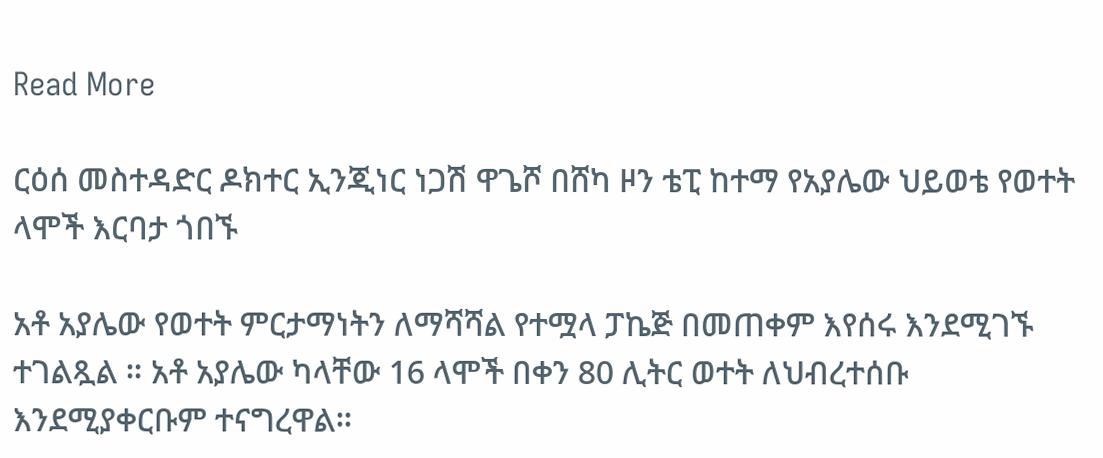Read More

ርዕሰ መስተዳድር ዶክተር ኢንጂነር ነጋሽ ዋጌሾ በሸካ ዞን ቴፒ ከተማ የአያሌው ህይወቴ የወተት ላሞች እርባታ ጎበኙ

አቶ አያሌው የወተት ምርታማነትን ለማሻሻል የተሟላ ፓኬጅ በመጠቀም እየሰሩ እንደሚገኙ ተገልጿል ። አቶ አያሌው ካላቸው 16 ላሞች በቀን 80 ሊትር ወተት ለህብረተሰቡ እንደሚያቀርቡም ተናግረዋል።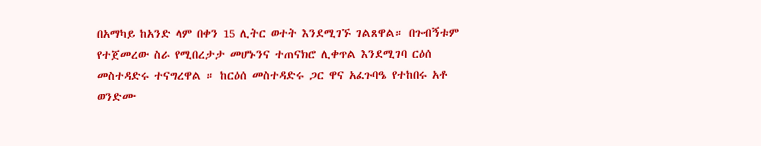በአማካይ ከአንድ ላም በቀን 15 ሊትር ወተት እንደሚገኙ ገልጸዋል። በጉብኝቱም የተጀመረው ስራ የሚበረታታ መሆኑንና ተጠናክሮ ሊቀጥል እንደሚገባ ርዕሰ መስተዳድሩ ተናግረዋል ። ከርዕሰ መስተዳድሩ ጋር ዋና አፈጉባዔ የተከበሩ አቶ ወንድሙ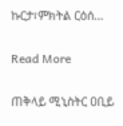ኩርታ፣ምክትል ርዕሰ…

Read More

ጠቅላይ ሚኒስትር ዐቢይ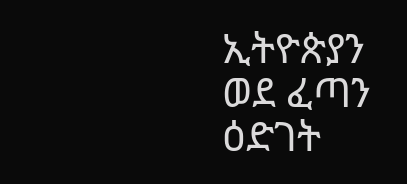ኢትዮጵያን ወደ ፈጣን ዕድገት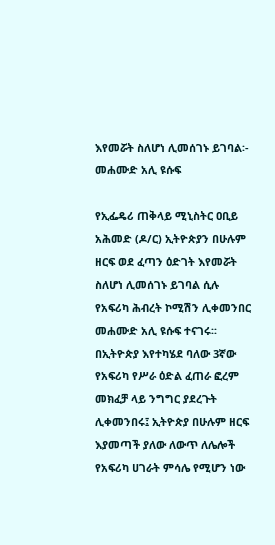እየመሯት ስለሆነ ሊመሰገኑ ይገባል፡- መሐሙድ አሊ ዩሱፍ

የኢፌዴሪ ጠቅላይ ሚኒስትር ዐቢይ አሕመድ (ዶ/ር) ኢትዮጵያን በሁሉም ዘርፍ ወደ ፈጣን ዕድገት እየመሯት ስለሆነ ሊመሰገኑ ይገባል ሲሉ የአፍሪካ ሕብረት ኮሚሽን ሊቀመንበር መሐሙድ አሊ ዩሱፍ ተናገሩ፡፡ በኢትዮጵያ እየተካሄደ ባለው 3ኛው የአፍሪካ የሥራ ዕድል ፈጠራ ፎረም መክፈቻ ላይ ንግግር ያደረጉት ሊቀመንበሩ፤ ኢትዮጵያ በሁሉም ዘርፍ እያመጣች ያለው ለውጥ ለሌሎች የአፍሪካ ሀገራት ምሳሌ የሚሆን ነው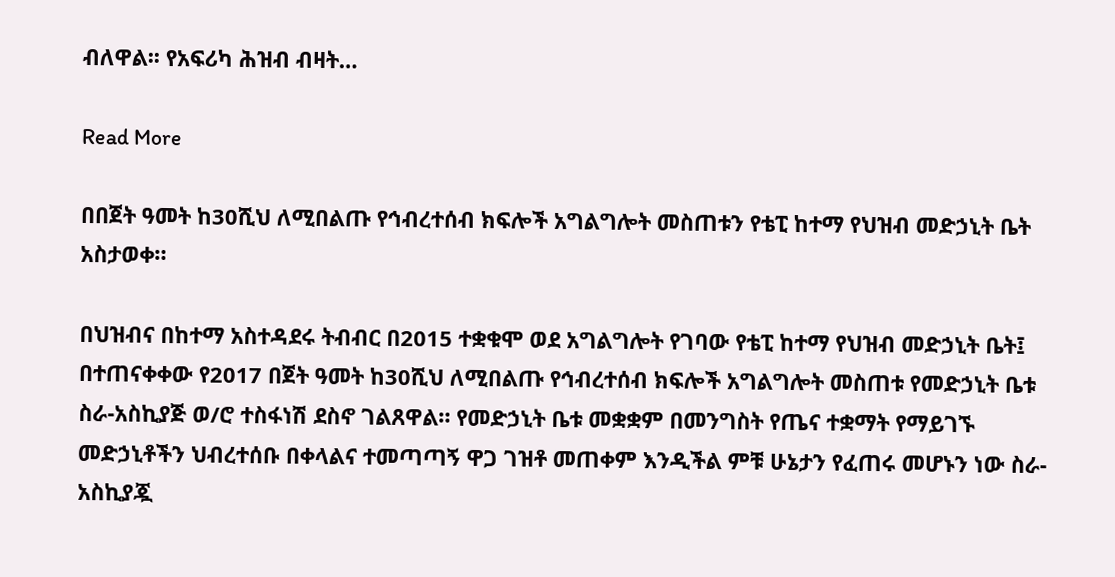ብለዋል፡፡ የአፍሪካ ሕዝብ ብዛት…

Read More

በበጀት ዓመት ከ30ሺህ ለሚበልጡ የኅብረተሰብ ክፍሎች አግልግሎት መስጠቱን የቴፒ ከተማ የህዝብ መድኃኒት ቤት አስታወቀ።

በህዝብና በከተማ አስተዳደሩ ትብብር በ2015 ተቋቁሞ ወደ አግልግሎት የገባው የቴፒ ከተማ የህዝብ መድኃኒት ቤት፤ በተጠናቀቀው የ2017 በጀት ዓመት ከ30ሺህ ለሚበልጡ የኅብረተሰብ ክፍሎች አግልግሎት መስጠቱ የመድኃኒት ቤቱ ስራ-አስኪያጅ ወ/ሮ ተስፋነሽ ደስኖ ገልጸዋል። የመድኃኒት ቤቱ መቋቋም በመንግስት የጤና ተቋማት የማይገኙ መድኃኒቶችን ህብረተሰቡ በቀላልና ተመጣጣኝ ዋጋ ገዝቶ መጠቀም እንዲችል ምቹ ሁኔታን የፈጠሩ መሆኑን ነው ስራ-አስኪያጇ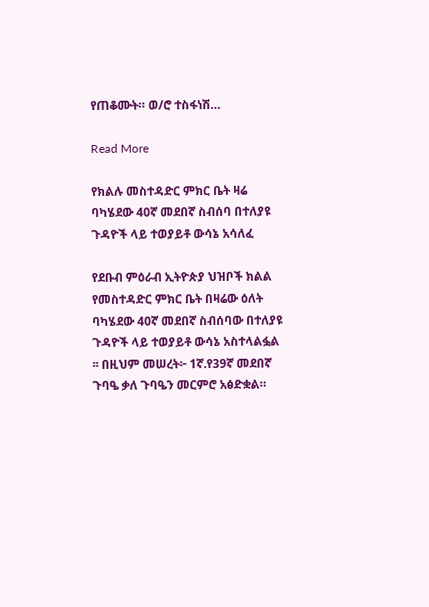የጠቆሙት። ወ/ሮ ተስፋነሽ…

Read More

የክልሉ መስተዳድር ምክር ቤት ዛሬ ባካሄደው 40ኛ መደበኛ ስብሰባ በተለያዩ ጉዳዮች ላይ ተወያይቶ ውሳኔ አሳለፈ

የደቡብ ምዕራብ ኢትዮጵያ ህዝቦች ክልል የመስተዳድር ምክር ቤት በዛሬው ዕለት ባካሄደው 40ኛ መደበኛ ስብሰባው በተለያዩ ጉዳዮች ላይ ተወያይቶ ውሳኔ አስተላልፏል ፡፡ በዚህም መሠረት፦ 1ኛ.የ39ኛ መደበኛ ጉባዔ ቃለ ጉባዔን መርምሮ አፅድቋል።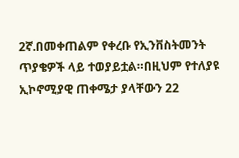2ኛ.በመቀጠልም የቀረቡ የኢንቨስትመንት ጥያቄዎች ላይ ተወያይቷል።በዚህም የተለያዩ ኢኮኖሚያዊ ጠቀሜታ ያላቸውን 22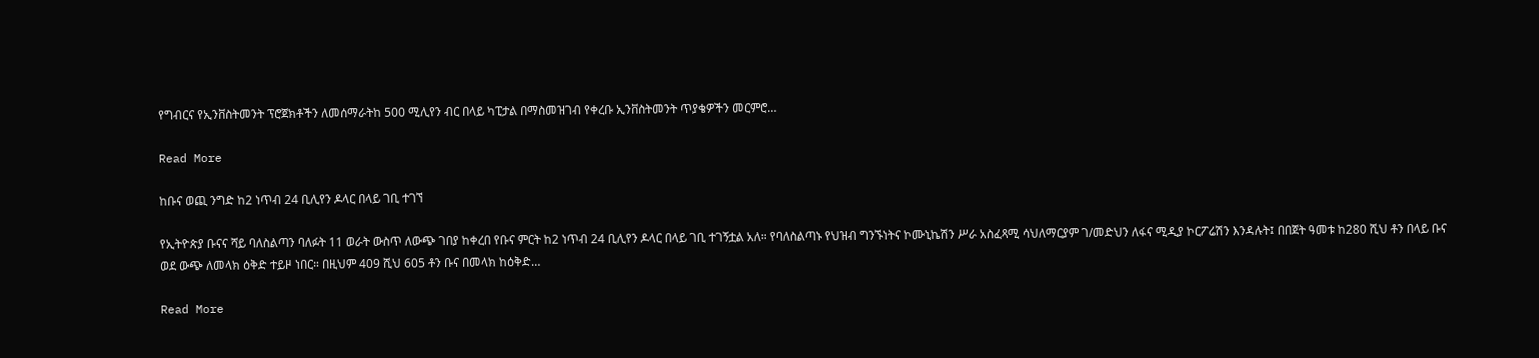የግብርና የኢንቨስትመንት ፕሮጀክቶችን ለመሰማራትከ 500 ሚሊየን ብር በላይ ካፒታል በማስመዝገብ የቀረቡ ኢንቨስትመንት ጥያቄዎችን መርምሮ…

Read More

ከቡና ወጪ ንግድ ከ2 ነጥብ 24 ቢሊየን ዶላር በላይ ገቢ ተገኘ

የኢትዮጵያ ቡናና ሻይ ባለስልጣን ባለፉት 11 ወራት ውስጥ ለውጭ ገበያ ከቀረበ የቡና ምርት ከ2 ነጥብ 24 ቢሊየን ዶላር በላይ ገቢ ተገኝቷል አለ። የባለስልጣኑ የህዝብ ግንኙነትና ኮሙኒኬሽን ሥራ አስፈጻሚ ሳህለማርያም ገ/መድህን ለፋና ሚዲያ ኮርፖሬሽን እንዳሉት፤ በበጀት ዓመቱ ከ280 ሺህ ቶን በላይ ቡና ወደ ውጭ ለመላክ ዕቅድ ተይዞ ነበር። በዚህም 409 ሺህ 605 ቶን ቡና በመላክ ከዕቅድ…

Read More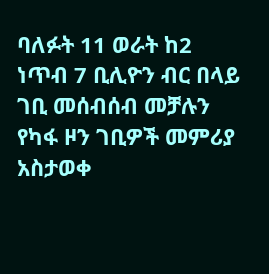ባለፉት 11 ወራት ከ2 ነጥብ 7 ቢሊዮን ብር በላይ ገቢ መሰብሰብ መቻሉን የካፋ ዞን ገቢዎች መምሪያ አስታወቀ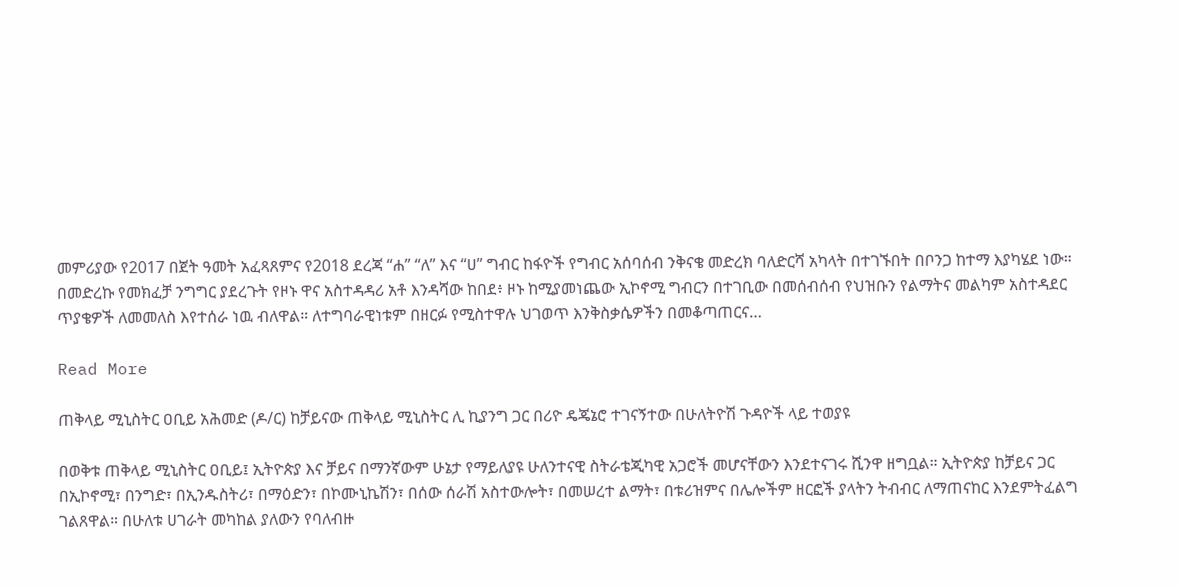መምሪያው የ2017 በጀት ዓመት አፈጻጸምና የ2018 ደረጃ “ሐ” “ለ” እና “ሀ” ግብር ከፋዮች የግብር አሰባሰብ ንቅናቄ መድረክ ባለድርሻ አካላት በተገኙበት በቦንጋ ከተማ እያካሄደ ነው። በመድረኩ የመክፈቻ ንግግር ያደረጉት የዞኑ ዋና አስተዳዳሪ አቶ እንዳሻው ከበደ፥ ዞኑ ከሚያመነጨው ኢኮኖሚ ግብርን በተገቢው በመሰብሰብ የህዝቡን የልማትና መልካም አስተዳደር ጥያቄዎች ለመመለስ እየተሰራ ነዉ ብለዋል። ለተግባራዊነቱም በዘርፉ የሚስተዋሉ ህገወጥ እንቅስቃሴዎችን በመቆጣጠርና…

Read More

ጠቅላይ ሚኒስትር ዐቢይ አሕመድ (ዶ/ር) ከቻይናው ጠቅላይ ሚኒስትር ሊ ኪያንግ ጋር በሪዮ ዴጄኔሮ ተገናኝተው በሁለትዮሽ ጉዳዮች ላይ ተወያዩ

በወቅቱ ጠቅላይ ሚኒስትር ዐቢይ፤ ኢትዮጵያ እና ቻይና በማንኛውም ሁኔታ የማይለያዩ ሁለንተናዊ ስትራቴጂካዊ አጋሮች መሆናቸውን እንደተናገሩ ሺንዋ ዘግቧል። ኢትዮጵያ ከቻይና ጋር በኢኮኖሚ፣ በንግድ፣ በኢንዱስትሪ፣ በማዕድን፣ በኮሙኒኬሽን፣ በሰው ሰራሽ አስተውሎት፣ በመሠረተ ልማት፣ በቱሪዝምና በሌሎችም ዘርፎች ያላትን ትብብር ለማጠናከር እንደምትፈልግ ገልጸዋል። በሁለቱ ሀገራት መካከል ያለውን የባለብዙ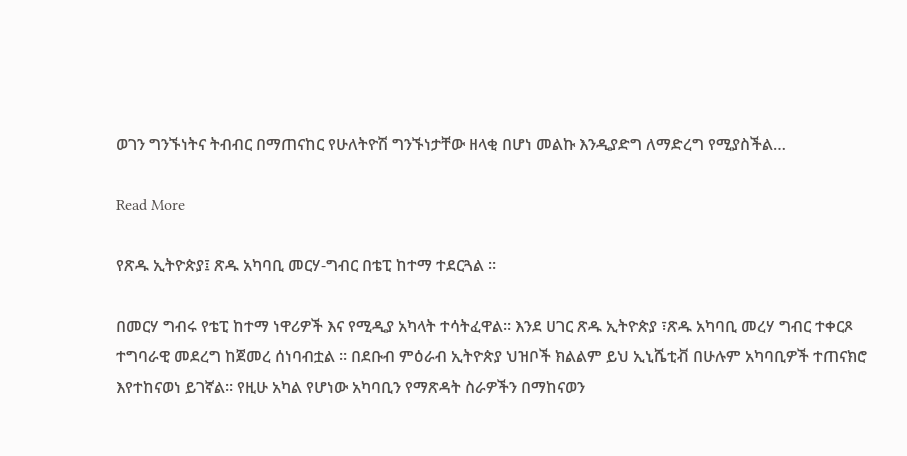ወገን ግንኙነትና ትብብር በማጠናከር የሁለትዮሽ ግንኙነታቸው ዘላቂ በሆነ መልኩ እንዲያድግ ለማድረግ የሚያስችል…

Read More

የጽዱ ኢትዮጵያ፤ ጽዱ አካባቢ መርሃ-ግብር በቴፒ ከተማ ተደርጓል ።

በመርሃ ግብሩ የቴፒ ከተማ ነዋሪዎች እና የሚዲያ አካላት ተሳትፈዋል። እንደ ሀገር ጽዱ ኢትዮጵያ ፣ጽዱ አካባቢ መረሃ ግብር ተቀርጾ ተግባራዊ መደረግ ከጀመረ ሰነባብቷል ። በደቡብ ምዕራብ ኢትዮጵያ ህዝቦች ክልልም ይህ ኢኒሼቲቭ በሁሉም አካባቢዎች ተጠናክሮ እየተከናወነ ይገኛል። የዚሁ አካል የሆነው አካባቢን የማጽዳት ስራዎችን በማከናወን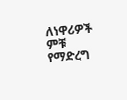ለነዋሪዎች ምቹ የማድረግ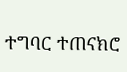ተግባር ተጠናክሮ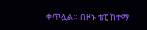ቀጥሏል። በዞኑ ቴፒ ከተማ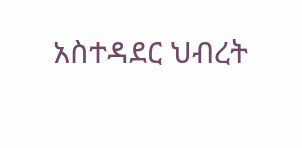አስተዳደር ህብረት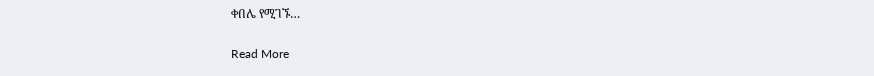ቀበሌ የሚገኙ…

Read More